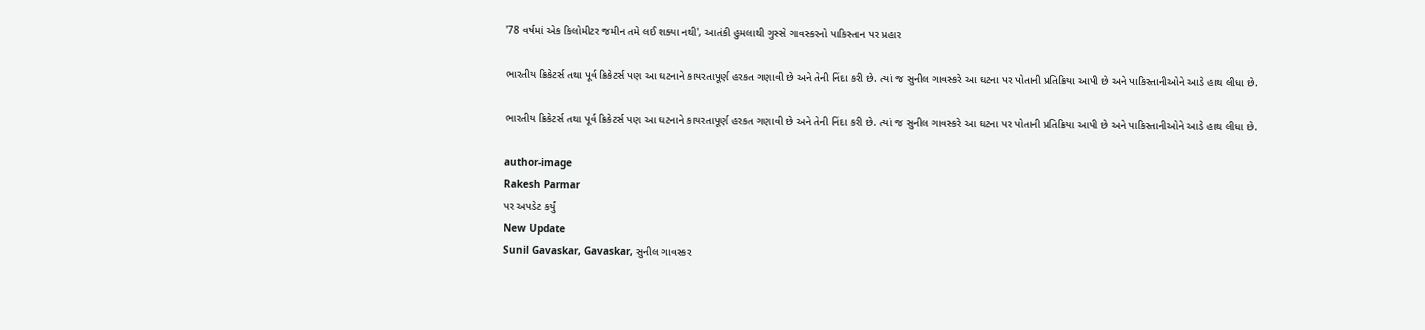'78 વર્ષમાં એક કિલોમીટર જમીન તમે લઈ શક્યા નથી', આતંકી હુમલાથી ગુસ્સે ગાવસ્કરનો પાકિસ્તાન પર પ્રહાર

ભારતીય ક્રિકેટર્સ તથા પૂર્વ ક્રિકેટર્સ પણ આ ઘટનાને કાયરતાપૂર્ણ હરકત ગણાવી છે અને તેની નિંદા કરી છે. ત્યાં જ સુનીલ ગાવસ્કરે આ ઘટના પર પોતાની પ્રતિક્રિયા આપી છે અને પાકિસ્તાનીઓને આડે હાથ લીધા છે.

ભારતીય ક્રિકેટર્સ તથા પૂર્વ ક્રિકેટર્સ પણ આ ઘટનાને કાયરતાપૂર્ણ હરકત ગણાવી છે અને તેની નિંદા કરી છે. ત્યાં જ સુનીલ ગાવસ્કરે આ ઘટના પર પોતાની પ્રતિક્રિયા આપી છે અને પાકિસ્તાનીઓને આડે હાથ લીધા છે.

author-image
Rakesh Parmar
પર અપડેટ કર્યું
New Update
Sunil Gavaskar, Gavaskar, સુનીલ ગાવસ્કર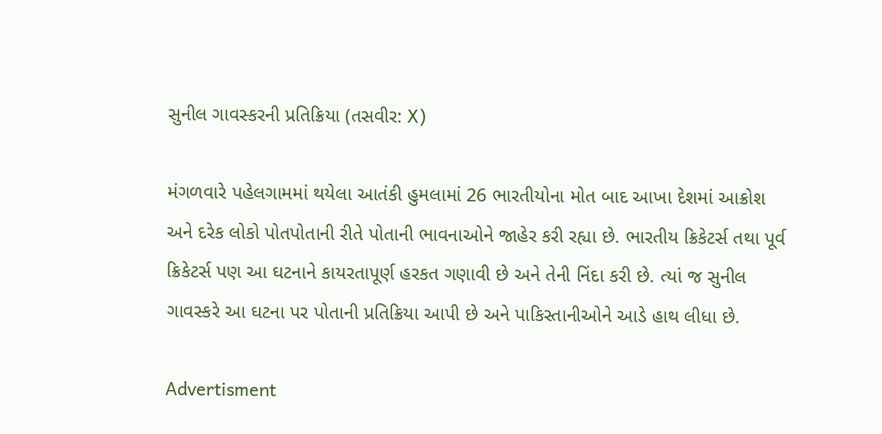સુનીલ ગાવસ્કરની પ્રતિક્રિયા (તસવીર: X)

મંગળવારે પહેલગામમાં થયેલા આતંકી હુમલામાં 26 ભારતીયોના મોત બાદ આખા દેશમાં આક્રોશ અને દરેક લોકો પોતપોતાની રીતે પોતાની ભાવનાઓને જાહેર કરી રહ્યા છે. ભારતીય ક્રિકેટર્સ તથા પૂર્વ ક્રિકેટર્સ પણ આ ઘટનાને કાયરતાપૂર્ણ હરકત ગણાવી છે અને તેની નિંદા કરી છે. ત્યાં જ સુનીલ ગાવસ્કરે આ ઘટના પર પોતાની પ્રતિક્રિયા આપી છે અને પાકિસ્તાનીઓને આડે હાથ લીધા છે.

Advertisment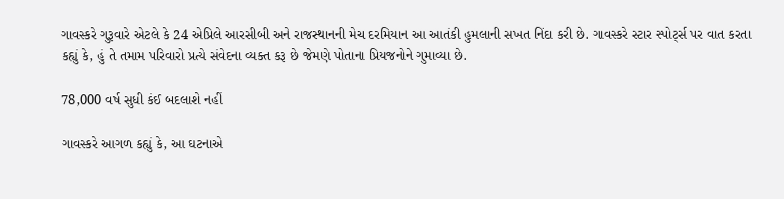ગાવસ્કરે ગુરૂવારે એટલે કે 24 એપ્રિલે આરસીબી અને રાજસ્થાનની મેચ દરમિયાન આ આતંકી હુમલાની સખત નિંદા કરી છે. ગાવસ્કરે સ્ટાર સ્પોર્ટ્સ પર વાત કરતા કહ્યું કે, હું તે તમામ પરિવારો પ્રત્યે સંવેદના વ્યક્ત કરૂ છે જેમણે પોતાના પ્રિયજનોને ગુમાવ્યા છે.

78,000 વર્ષ સુધી કંઈ બદલાશે નહીં

ગાવસ્કરે આગળ કહ્યું કે, આ ઘટનાએ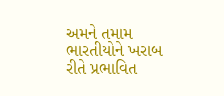અમને તમામ ભારતીયોને ખરાબ રીતે પ્રભાવિત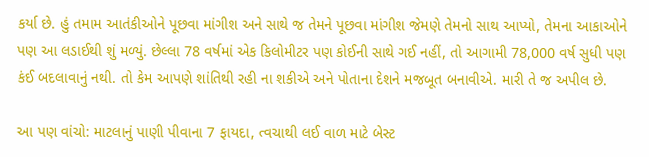કર્યા છે. હું તમામ આતંકીઓને પૂછવા માંગીશ અને સાથે જ તેમને પૂછવા માંગીશ જેમણે તેમનો સાથ આપ્યો, તેમના આકાઓને પણ આ લડાઈથી શું મળ્યું. છેલ્લા 78 વર્ષમાં એક કિલોમીટર પણ કોઈની સાથે ગઈ નહીં, તો આગામી 78,000 વર્ષ સુધી પણ કંઈ બદલાવાનું નથી. તો કેમ આપણે શાંતિથી રહી ના શકીએ અને પોતાના દેશને મજબૂત બનાવીએ. મારી તે જ અપીલ છે.

આ પણ વાંચો: માટલાનું પાણી પીવાના 7 ફાયદા, ત્વચાથી લઈ વાળ માટે બેસ્ટ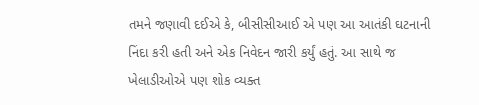તમને જણાવી દઈએ કે, બીસીસીઆઈ એ પણ આ આતંકી ઘટનાની નિંદા કરી હતી અને એક નિવેદન જારી કર્યું હતું. આ સાથે જ ખેલાડીઓએ પણ શોક વ્યક્ત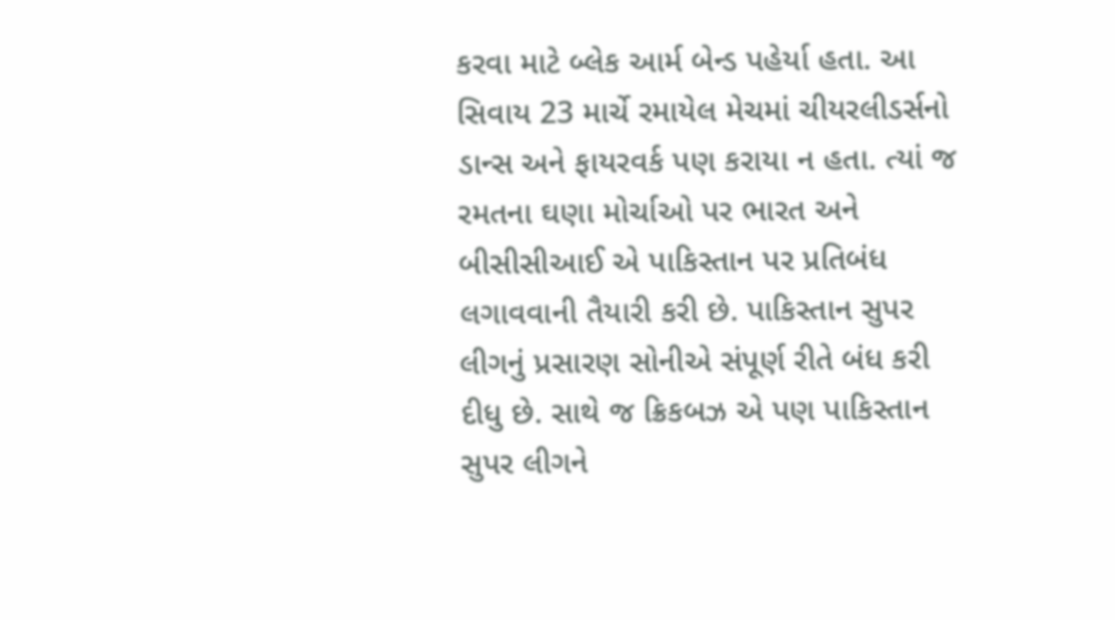કરવા માટે બ્લેક આર્મ બેન્ડ પહેર્યા હતા. આ સિવાય 23 માર્ચે રમાયેલ મેચમાં ચીયરલીડર્સનો ડાન્સ અને ફાયરવર્ક પણ કરાયા ન હતા. ત્યાં જ રમતના ઘણા મોર્ચાઓ પર ભારત અને બીસીસીઆઈ એ પાકિસ્તાન પર પ્રતિબંધ લગાવવાની તૈયારી કરી છે. પાકિસ્તાન સુપર લીગનું પ્રસારણ સોનીએ સંપૂર્ણ રીતે બંધ કરી દીધુ છે. સાથે જ ક્રિકબઝ એ પણ પાકિસ્તાન સુપર લીગને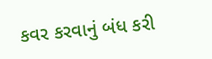કવર કરવાનું બંધ કરી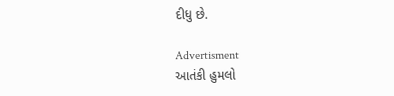દીધુ છે.

Advertisment
આતંકી હુમલો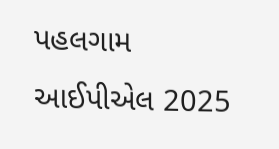પહલગામ આઈપીએલ 2025